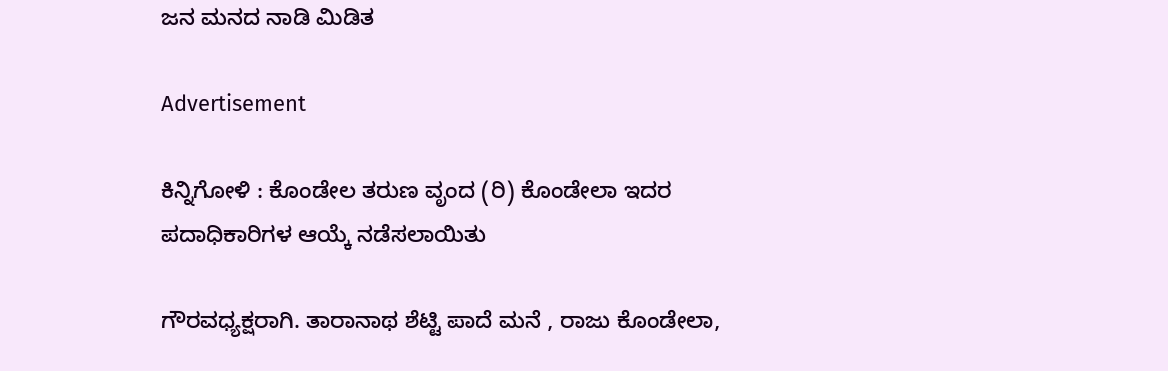ಜನ ಮನದ ನಾಡಿ ಮಿಡಿತ

Advertisement

ಕಿನ್ನಿಗೋಳಿ : ಕೊಂಡೇಲ ತರುಣ ವೃಂದ (ರಿ) ಕೊಂಡೇಲಾ ಇದರ ಪದಾಧಿಕಾರಿಗಳ ಆಯ್ಕೆ ನಡೆಸಲಾಯಿತು

ಗೌರವಧ್ಯಕ್ಷರಾಗಿ. ತಾರಾನಾಥ ಶೆಟ್ಟಿ ಪಾದೆ ಮನೆ , ರಾಜು ಕೊಂಡೇಲಾ,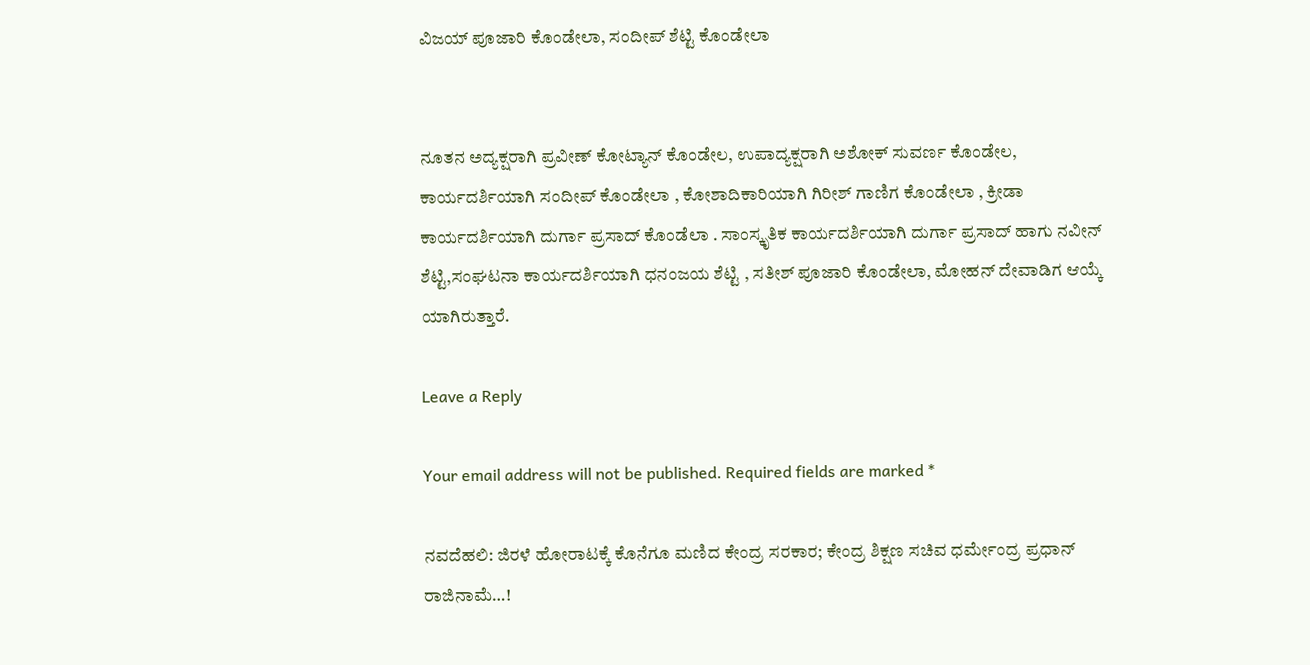ವಿಜಯ್ ಪೂಜಾರಿ ಕೊಂಡೇಲಾ, ಸಂದೀಪ್ ಶೆಟ್ಟಿ ಕೊಂಡೇಲಾ


ನೂತನ ಅದ್ಯಕ್ಷರಾಗಿ ಪ್ರವೀಣ್ ಕೋಟ್ಯಾನ್ ಕೊಂಡೇಲ, ಉಪಾದ್ಯಕ್ಷರಾಗಿ ಅಶೋಕ್ ಸುವರ್ಣ ಕೊಂಡೇಲ, ಕಾರ್ಯದರ್ಶಿಯಾಗಿ ಸಂದೀಪ್ ಕೊಂಡೇಲಾ , ಕೋಶಾದಿಕಾರಿಯಾಗಿ ಗಿರೀಶ್ ಗಾಣಿಗ ಕೊಂಡೇಲಾ , ಕ್ರೀಡಾ ಕಾರ್ಯದರ್ಶಿಯಾಗಿ ದುರ್ಗಾ ಪ್ರಸಾದ್ ಕೊಂಡೆಲಾ . ಸಾಂಸ್ಕೃತಿಕ ಕಾರ್ಯದರ್ಶಿಯಾಗಿ ದುರ್ಗಾ ಪ್ರಸಾದ್ ಹಾಗು ನವೀನ್ ಶೆಟ್ಟಿ,ಸಂಘಟನಾ ಕಾರ್ಯದರ್ಶಿಯಾಗಿ ಧನಂಜಯ ಶೆಟ್ಟಿ , ಸತೀಶ್ ಪೂಜಾರಿ ಕೊಂಡೇಲಾ, ಮೋಹನ್ ದೇವಾಡಿಗ ಆಯ್ಕೆ ಯಾಗಿರುತ್ತಾರೆ.

Leave a Reply

Your email address will not be published. Required fields are marked *

ನವದೆಹಲಿ: ಜಿರಳೆ ಹೋರಾಟಕ್ಕೆ ಕೊನೆಗೂ ಮಣಿದ ಕೇಂದ್ರ ಸರಕಾರ; ಕೇಂದ್ರ ಶಿಕ್ಷಣ ಸಚಿವ ಧರ್ಮೇಂದ್ರ ಪ್ರಧಾನ್ ರಾಜಿನಾಮೆ…!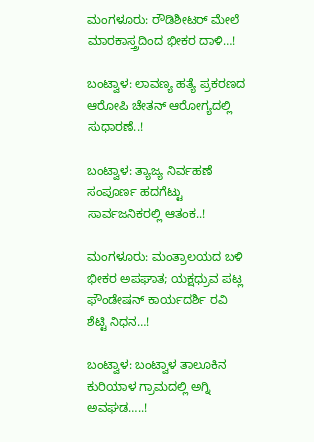ಮಂಗಳೂರು: ರೌಡಿಶೀಟರ್ ಮೇಲೆ ಮಾರಕಾಸ್ತ್ರದಿಂದ ಭೀಕರ ದಾಳಿ…!

ಬಂಟ್ವಾಳ: ಲಾವಣ್ಯ ಹತ್ಯೆ ಪ್ರಕರಣದ ಆರೋಪಿ ಚೇತನ್ ಆರೋಗ್ಯದಲ್ಲಿ ಸುಧಾರಣೆ..!

ಬಂಟ್ವಾಳ: ತ್ಯಾಜ್ಯ ನಿರ್ವಹಣೆ ಸಂಪೂರ್ಣ ಹದಗೆಟ್ಟು ಸಾರ್ವಜನಿಕರಲ್ಲಿ ಆತಂಕ..!

ಮಂಗಳೂರು: ಮಂತ್ರಾಲಯದ ಬಳಿ ಭೀಕರ ಅಪಘಾತ; ಯಕ್ಷಧ್ರುವ ಪಟ್ಲ ಫೌಂಡೇಷನ್ ಕಾರ್ಯದರ್ಶಿ ರವಿ ಶೆಟ್ಟಿ ನಿಧನ…!

ಬಂಟ್ವಾಳ: ಬಂಟ್ವಾಳ ತಾಲೂಕಿನ ಕುರಿಯಾಳ ಗ್ರಾಮದಲ್ಲಿ ಅಗ್ನಿ ಅವಘಡ…..!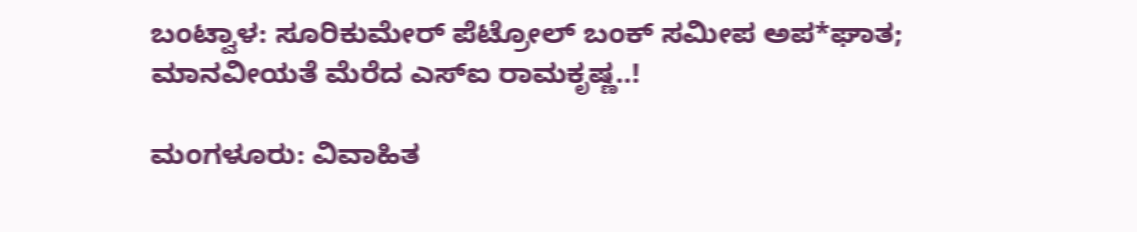ಬಂಟ್ವಾಳ: ಸೂರಿಕುಮೇರ್ ಪೆಟ್ರೋಲ್ ಬಂಕ್ ಸಮೀಪ ಅಪ*ಘಾತ; ಮಾನವೀಯತೆ ಮೆರೆದ ಎಸ್‌ಐ ರಾಮಕೃಷ್ಣ..!

ಮಂಗಳೂರು: ವಿವಾಹಿತ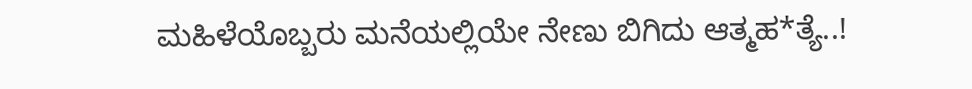ಮಹಿಳೆಯೊಬ್ಬರು ಮನೆಯಲ್ಲಿಯೇ ನೇಣು ಬಿಗಿದು ಆತ್ಮಹ*ತ್ಯೆ..!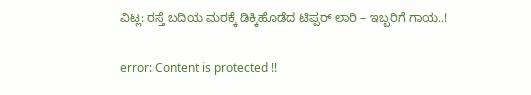ವಿಟ್ಲ: ರಸ್ತೆ ಬದಿಯ ಮರಕ್ಕೆ ಡಿಕ್ಕಿಹೊಡೆದ ಟಿಪ್ಪರ್ ಲಾರಿ – ಇಬ್ಬರಿಗೆ ಗಾಯ..!

error: Content is protected !!